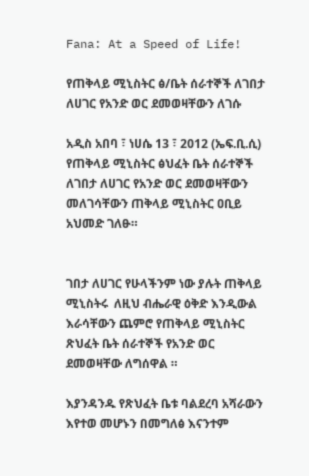Fana: At a Speed of Life!

የጠቅላይ ሚኒስትር ፅ/ቤት ሰራተኞች ለገበታ ለሀገር የአንድ ወር ደመወዛቸውን ለገሱ

አዲስ አበባ ፣ ነሀሴ 13 ፣ 2012 (ኤፍ.ቢ.ሲ) የጠቅላይ ሚኒስትር ፅህፈት ቤት ሰራተኞች ለገበታ ለሀገር የአንድ ወር ደመወዛቸውን መለገሳቸውን ጠቅላይ ሚኒስትር ዐቢይ አህመድ ገለፁ።


ገበታ ለሀገር የሁላችንም ነው ያሉት ጠቅላይ ሚኒስትሩ  ለዚህ ብሔራዊ ዕቅድ እንዲውል እራሳቸውን ጨምሮ የጠቅላይ ሚኒስትር ጽህፈት ቤት ሰራተኞች የአንድ ወር ደመወዛቸው ለግሰዋል ።

እያንዳንዱ የጽህፈት ቤቱ ባልደረባ አሻራውን እየተወ መሆኑን በመግለፅ እናንተም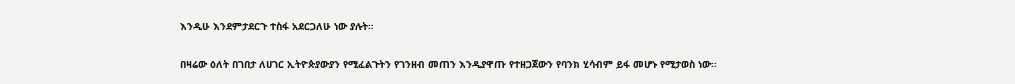እንዲሁ እንደምታደርጉ ተስፋ አደርጋለሁ ነው ያሉት።

በዛሬው ዕለት በገበታ ለሀገር ኢትዮጵያውያን የሚፈልጉትን የገንዘብ መጠን እንዲያዋጡ የተዘጋጀውን የባንክ ሂሳብም ይፋ መሆኑ የሚታወስ ነው፡፡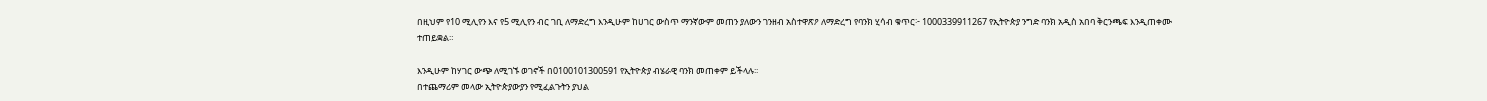በዚህም የ10 ሚሊየን እና የ5 ሚሊየን ብር ገቢ ለማድረግ እንዲሁም ከሀገር ውስጥ ማንኛውም መጠን ያለውን ገንዘብ አስተዋጽዖ ለማድረግ የባንክ ሂሳብ ቁጥር፦ 1000339911267 የኢትዮጵያ ንግድ ባንክ አዲስ አበባ ቅርንጫፍ እንዲጠቀሙ ተጠይቋል።

እንዲሁም ከሃገር ውጭ ለሚገኙ ወገኖች በ0100101300591 የኢትዮጵያ ብሄራዊ ባንክ መጠቀም ይችላሉ፡፡
በተጨማሪም መላው ኢትዮጵያውያን የሚፈልጉትን ያህል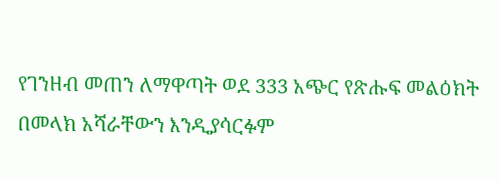የገንዘብ መጠን ለማዋጣት ወደ 333 አጭር የጽሑፍ መልዕክት በመላክ አሻራቸውን እንዲያሳርፉም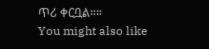ጥሪ ቀርቧል።።
You might also like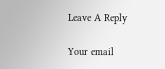Leave A Reply

Your email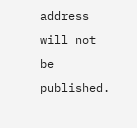address will not be published.